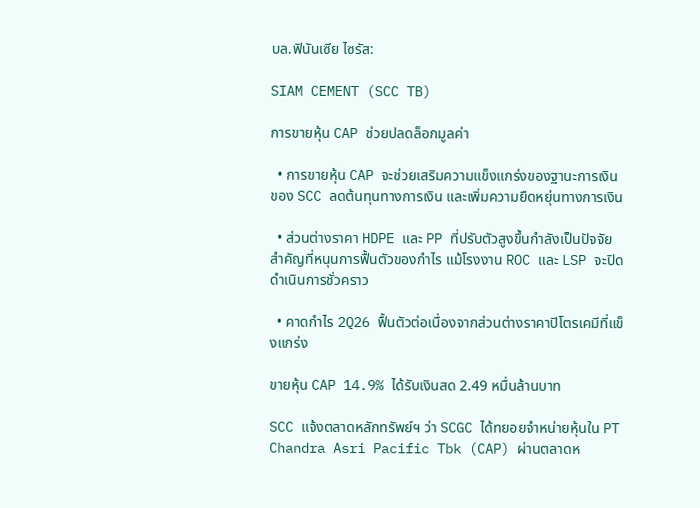บล.ฟินันเซีย ไซรัส:

SIAM CEMENT (SCC TB)

การขายหุ้น CAP ช่วยปลดล็อกมูลค่า

  • การขายหุ้น CAP จะช่วยเสริมความแข็งแกร่งของฐานะการเงินของ SCC ลดต้นทุนทางการเงิน และเพิ่มความยืดหยุ่นทางการเงิน

  • ส่วนต่างราคา HDPE และ PP ที่ปรับตัวสูงขึ้นกำลังเป็นปัจจัยสำคัญที่หนุนการฟื้นตัวของกำไร แม้โรงงาน ROC และ LSP จะปิดดำเนินการชั่วคราว

  • คาดกำไร 2Q26 ฟื้นตัวต่อเนื่องจากส่วนต่างราคาปิโตรเคมีที่แข็งแกร่ง

ขายหุ้น CAP 14.9% ได้รับเงินสด 2.49 หมื่นล้านบาท

SCC แจ้งตลาดหลักทรัพย์ฯ ว่า SCGC ได้ทยอยจำหน่ายหุ้นใน PT Chandra Asri Pacific Tbk (CAP) ผ่านตลาดห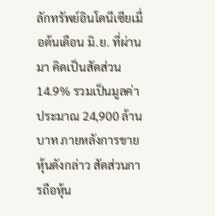ลักทรัพย์อินโดนีเซียเมื่อต้นเดือน มิ.ย. ที่ผ่านมา คิดเป็นสัดส่วน 14.9% รวมเป็นมูลค่าประมาณ 24,900 ล้านบาท ภายหลังการขายหุ้นดังกล่าว สัดส่วนการถือหุ้น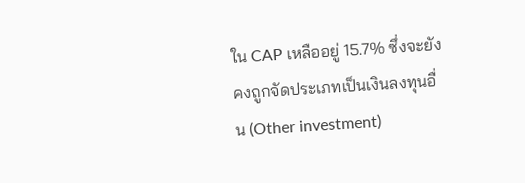ใน CAP เหลืออยู่ 15.7% ซึ่งจะยังคงถูกจัดประเภทเป็นเงินลงทุนอื่น (Other investment)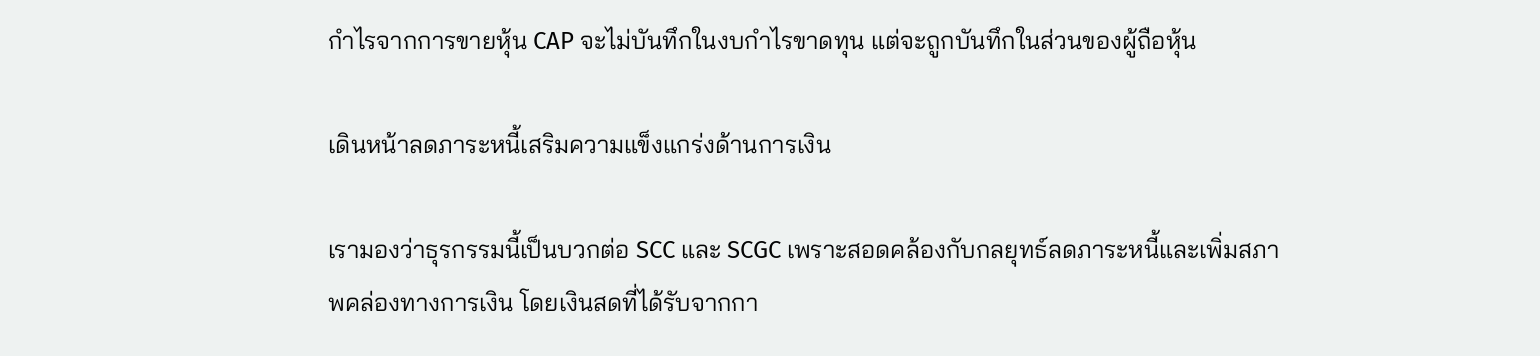กำไรจากการขายหุ้น CAP จะไม่บันทึกในงบกำไรขาดทุน แต่จะถูกบันทึกในส่วนของผู้ถือหุ้น

เดินหน้าลดภาระหนี้เสริมความแข็งแกร่งด้านการเงิน

เรามองว่าธุรกรรมนี้เป็นบวกต่อ SCC และ SCGC เพราะสอดคล้องกับกลยุทธ์ลดภาระหนี้และเพิ่มสภาพคล่องทางการเงิน โดยเงินสดที่ได้รับจากกา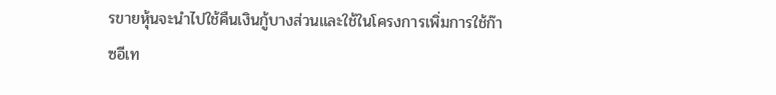รขายหุ้นจะนำไปใช้คืนเงินกู้บางส่วนและใช้ในโครงการเพิ่มการใช้ก๊าซอีเท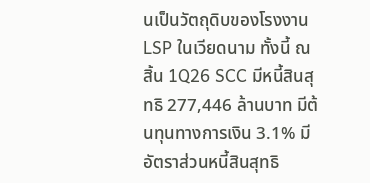นเป็นวัตถุดิบของโรงงาน LSP ในเวียดนาม ทั้งนี้ ณ สิ้น 1Q26 SCC มีหนี้สินสุทธิ 277,446 ล้านบาท มีต้นทุนทางการเงิน 3.1% มีอัตราส่วนหนี้สินสุทธิ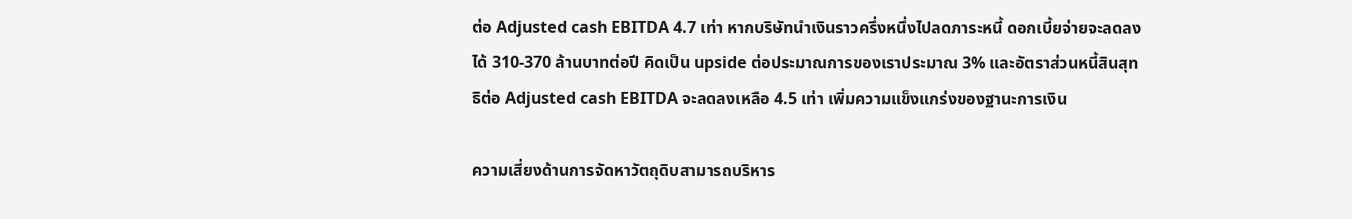ต่อ Adjusted cash EBITDA 4.7 เท่า หากบริษัทนำเงินราวครึ่งหนึ่งไปลดภาระหนี้ ดอกเบี้ยจ่ายจะลดลงได้ 310-370 ล้านบาทต่อปี คิดเป็น upside ต่อประมาณการของเราประมาณ 3% และอัตราส่วนหนี้สินสุทธิต่อ Adjusted cash EBITDA จะลดลงเหลือ 4.5 เท่า เพิ่มความแข็งแกร่งของฐานะการเงิน

ความเสี่ยงด้านการจัดหาวัตถุดิบสามารถบริหาร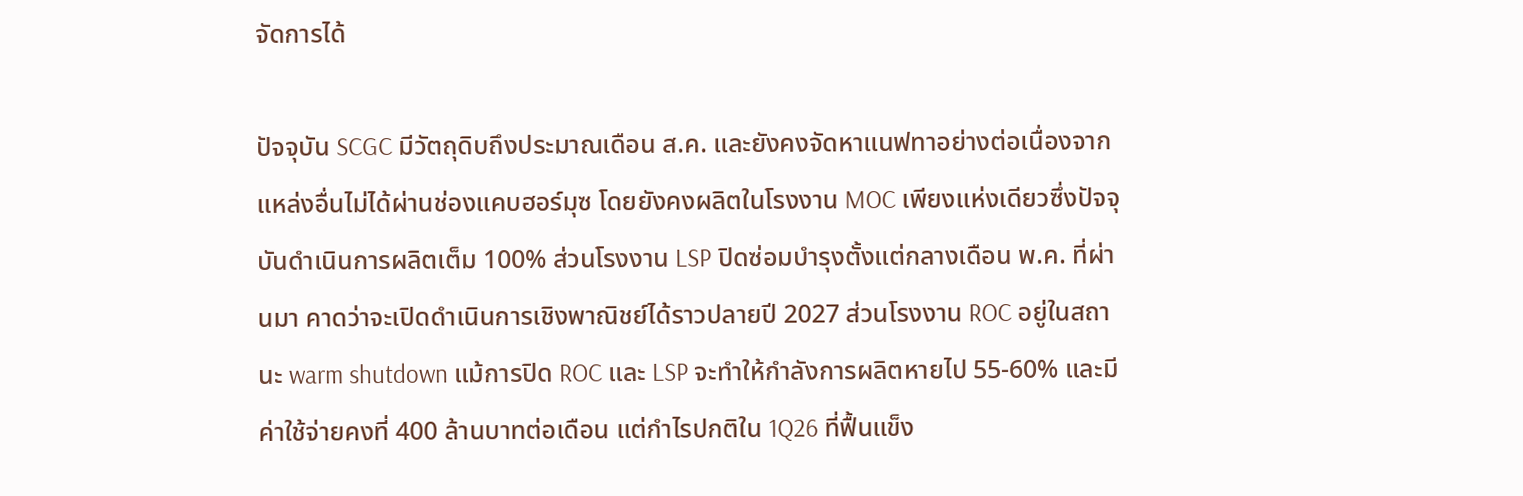จัดการได้

ปัจจุบัน SCGC มีวัตถุดิบถึงประมาณเดือน ส.ค. และยังคงจัดหาแนฟทาอย่างต่อเนื่องจากแหล่งอื่นไม่ได้ผ่านช่องแคบฮอร์มุซ โดยยังคงผลิตในโรงงาน MOC เพียงแห่งเดียวซึ่งปัจจุบันดำเนินการผลิตเต็ม 100% ส่วนโรงงาน LSP ปิดซ่อมบำรุงตั้งแต่กลางเดือน พ.ค. ที่ผ่านมา คาดว่าจะเปิดดำเนินการเชิงพาณิชย์ได้ราวปลายปี 2027 ส่วนโรงงาน ROC อยู่ในสถานะ warm shutdown แม้การปิด ROC และ LSP จะทำให้กำลังการผลิตหายไป 55-60% และมีค่าใช้จ่ายคงที่ 400 ล้านบาทต่อเดือน แต่กำไรปกติใน 1Q26 ที่ฟื้นแข็ง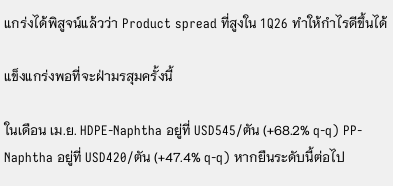แกร่งได้พิสูจน์แล้วว่า Product spread ที่สูงใน 1Q26 ทำให้กำไรดีขึ้นได้

แข็งแกร่งพอที่จะฝ่ามรสุมครั้งนี้

ในเดือน เม.ย. HDPE-Naphtha อยู่ที่ USD545/ตัน (+68.2% q-q) PP-Naphtha อยู่ที่ USD420/ตัน (+47.4% q-q) หากยืนระดับนี้ต่อไป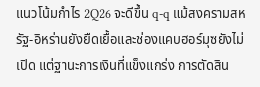แนวโน้มกำไร 2Q26 จะดีขึ้น q-q แม้สงครามสหรัฐ-อิหร่านยังยืดเยื้อและช่องแคบฮอร์มุซยังไม่เปิด แต่ฐานะการเงินที่แข็งแกร่ง การตัดสิน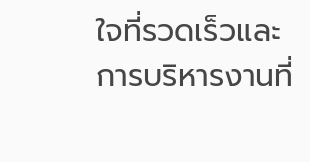ใจที่รวดเร็วและการบริหารงานที่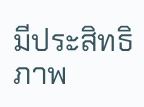มีประสิทธิภาพ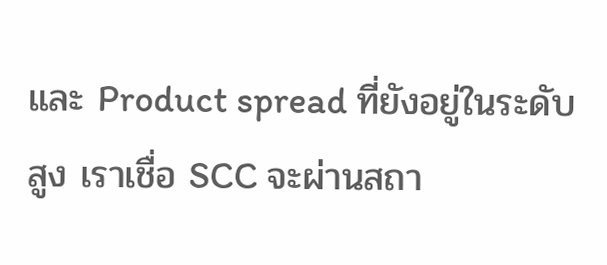และ Product spread ที่ยังอยู่ในระดับสูง เราเชื่อ SCC จะผ่านสถา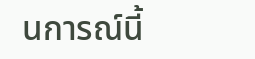นการณ์นี้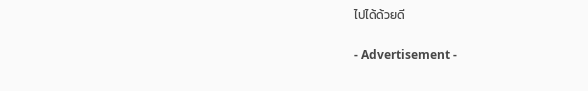ไปได้ด้วยดี

- Advertisement -